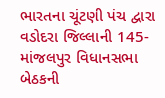ભારતના ચૂંટણી પંચ દ્વારા વડોદરા જિલ્લાની 145-માંજલપુર વિધાનસભા બેઠકની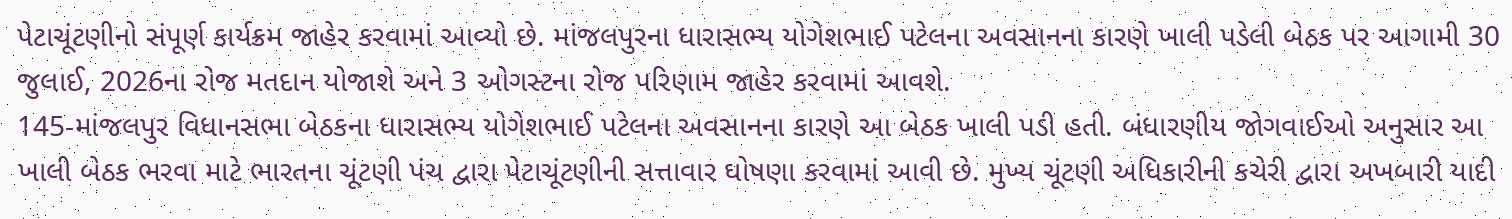પેટાચૂંટણીનો સંપૂર્ણ કાર્યક્રમ જાહેર કરવામાં આવ્યો છે. માંજલપુરના ધારાસભ્ય યોગેશભાઈ પટેલના અવસાનના કારણે ખાલી પડેલી બેઠક પર આગામી 30 જુલાઈ, 2026ના રોજ મતદાન યોજાશે અને 3 ઓગસ્ટના રોજ પરિણામ જાહેર કરવામાં આવશે.
145-માંજલપુર વિધાનસભા બેઠકના ધારાસભ્ય યોગેશભાઈ પટેલના અવસાનના કારણે આ બેઠક ખાલી પડી હતી. બંધારણીય જોગવાઈઓ અનુસાર આ ખાલી બેઠક ભરવા માટે ભારતના ચૂંટણી પંચ દ્વારા પેટાચૂંટણીની સત્તાવાર ઘોષણા કરવામાં આવી છે. મુખ્ય ચૂંટણી અધિકારીની કચેરી દ્વારા અખબારી યાદી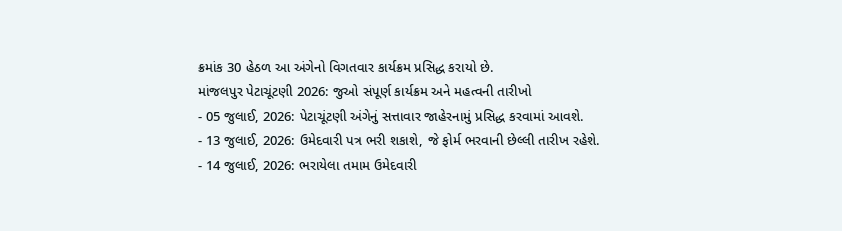ક્રમાંક 30 હેઠળ આ અંગેનો વિગતવાર કાર્યક્રમ પ્રસિદ્ધ કરાયો છે.
માંજલપુર પેટાચૂંટણી 2026: જુઓ સંપૂર્ણ કાર્યક્રમ અને મહત્વની તારીખો
- 05 જુલાઈ, 2026: પેટાચૂંટણી અંગેનું સત્તાવાર જાહેરનામું પ્રસિદ્ધ કરવામાં આવશે.
- 13 જુલાઈ, 2026: ઉમેદવારી પત્ર ભરી શકાશે, જે ફોર્મ ભરવાની છેલ્લી તારીખ રહેશે.
- 14 જુલાઈ, 2026: ભરાયેલા તમામ ઉમેદવારી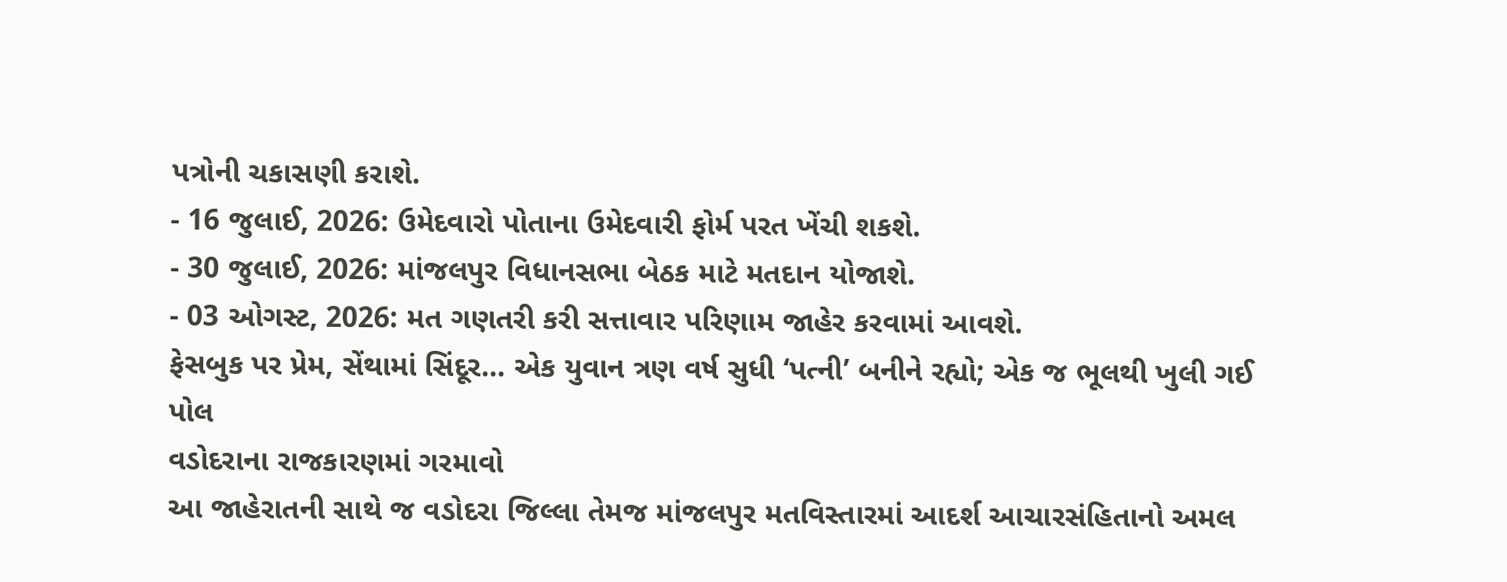પત્રોની ચકાસણી કરાશે.
- 16 જુલાઈ, 2026: ઉમેદવારો પોતાના ઉમેદવારી ફોર્મ પરત ખેંચી શકશે.
- 30 જુલાઈ, 2026: માંજલપુર વિધાનસભા બેઠક માટે મતદાન યોજાશે.
- 03 ઓગસ્ટ, 2026: મત ગણતરી કરી સત્તાવાર પરિણામ જાહેર કરવામાં આવશે.
ફેસબુક પર પ્રેમ, સેંથામાં સિંદૂર… એક યુવાન ત્રણ વર્ષ સુધી ‘પત્ની’ બનીને રહ્યો; એક જ ભૂલથી ખુલી ગઈ પોલ
વડોદરાના રાજકારણમાં ગરમાવો
આ જાહેરાતની સાથે જ વડોદરા જિલ્લા તેમજ માંજલપુર મતવિસ્તારમાં આદર્શ આચારસંહિતાનો અમલ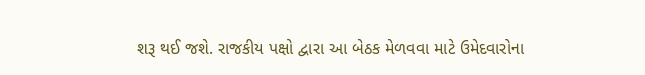શરૂ થઈ જશે. રાજકીય પક્ષો દ્વારા આ બેઠક મેળવવા માટે ઉમેદવારોના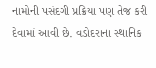નામોની પસંદગી પ્રક્રિયા પણ તેજ કરી દેવામાં આવી છે. વડોદરાના સ્થાનિક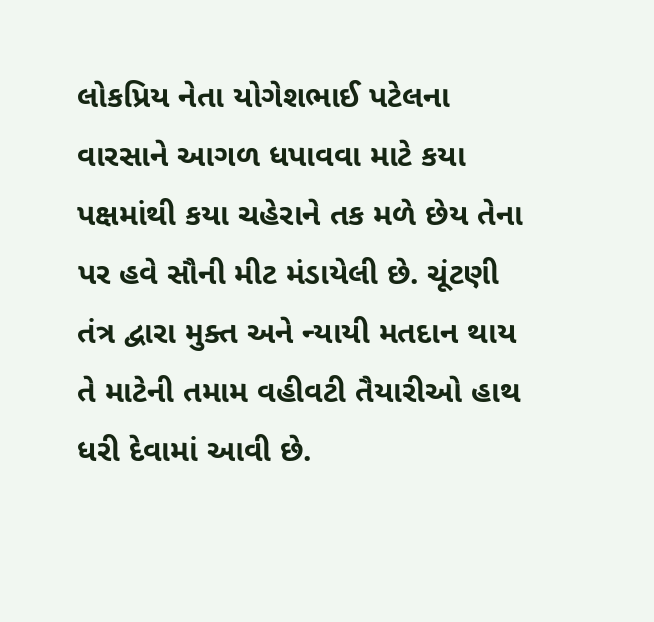લોકપ્રિય નેતા યોગેશભાઈ પટેલના વારસાને આગળ ધપાવવા માટે કયા પક્ષમાંથી કયા ચહેરાને તક મળે છેય તેના પર હવે સૌની મીટ મંડાયેલી છે. ચૂંટણી તંત્ર દ્વારા મુક્ત અને ન્યાયી મતદાન થાય તે માટેની તમામ વહીવટી તૈયારીઓ હાથ ધરી દેવામાં આવી છે.